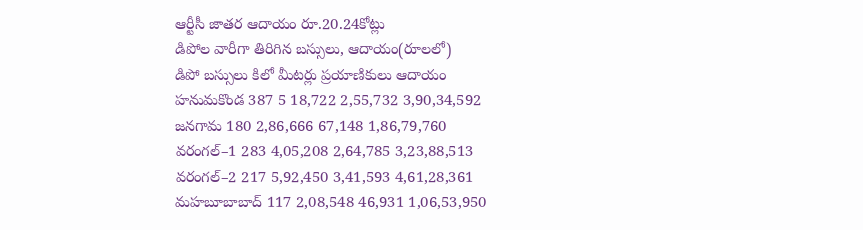ఆర్టీసీ జాతర ఆదాయం రూ.20.24కోట్లు
డిపోల వారీగా తిరిగిన బస్సులు, ఆదాయం(రూలలో)
డిపో బస్సులు కిలో మీటర్లు ప్రయాణికులు ఆదాయం
హనుమకొండ 387 5 18,722 2,55,732 3,90,34,592
జనగామ 180 2,86,666 67,148 1,86,79,760
వరంగల్–1 283 4,05,208 2,64,785 3,23,88,513
వరంగల్–2 217 5,92,450 3,41,593 4,61,28,361
మహబూబాబాద్ 117 2,08,548 46,931 1,06,53,950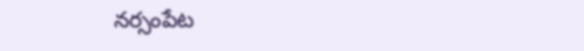నర్సంపేట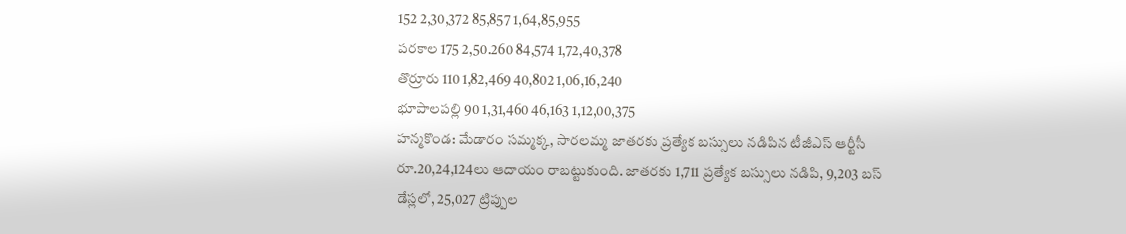152 2,30,372 85,857 1,64,85,955
పరకాల 175 2,50.260 84,574 1,72,40,378
తొర్రూరు 110 1,82,469 40,802 1,06,16,240
భూపాలపల్లి 90 1,31,460 46,163 1,12,00,375
హన్మకొండ: మేడారం సమ్మక్క, సారలమ్మ జాతరకు ప్రత్యేక బస్సులు నడిపిన టీజీఎస్ ఆర్టీసీ రూ.20,24,124లు ఆదాయం రాబట్టుకుంది. జాతరకు 1,711 ప్రత్యేక బస్సులు నడిపి, 9,203 బస్ డేస్లలో, 25,027 ట్రిప్పుల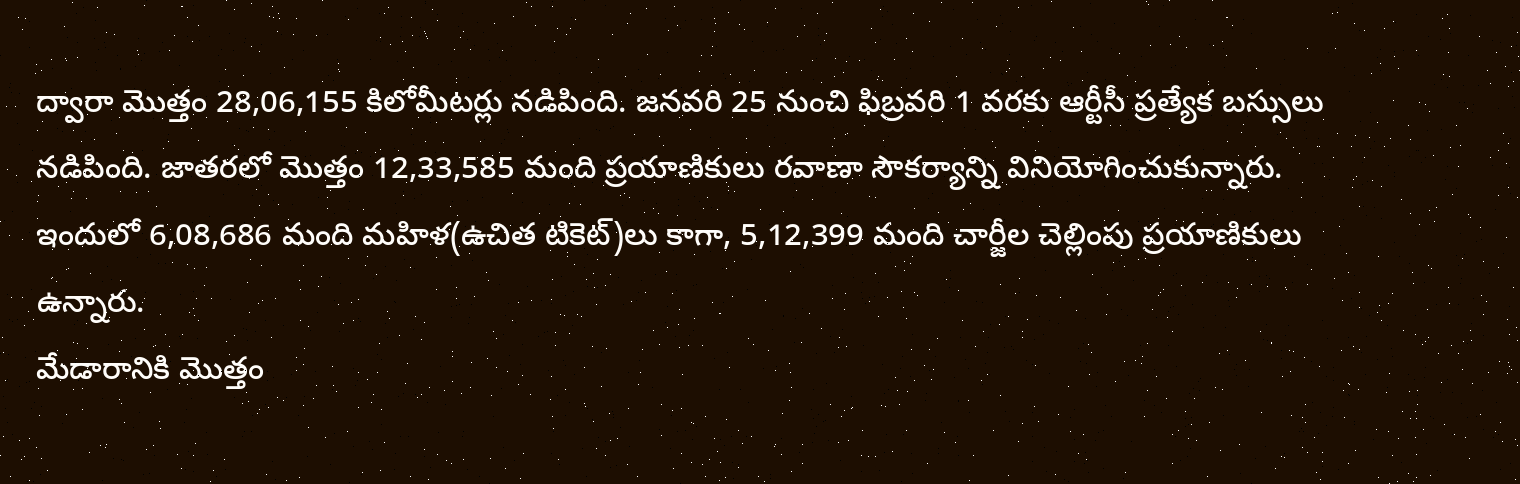ద్వారా మొత్తం 28,06,155 కిలోమీటర్లు నడిపింది. జనవరి 25 నుంచి ఫిబ్రవరి 1 వరకు ఆర్టీసీ ప్రత్యేక బస్సులు నడిపింది. జాతరలో మొత్తం 12,33,585 మంది ప్రయాణికులు రవాణా సౌకర్యాన్ని వినియోగించుకున్నారు. ఇందులో 6,08,686 మంది మహిళ(ఉచిత టికెట్)లు కాగా, 5,12,399 మంది చార్జీల చెల్లింపు ప్రయాణికులు ఉన్నారు.
మేడారానికి మొత్తం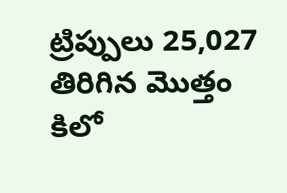ట్రిప్పులు 25,027 తిరిగిన మొత్తం కిలో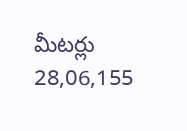మీటర్లు 28,06,155